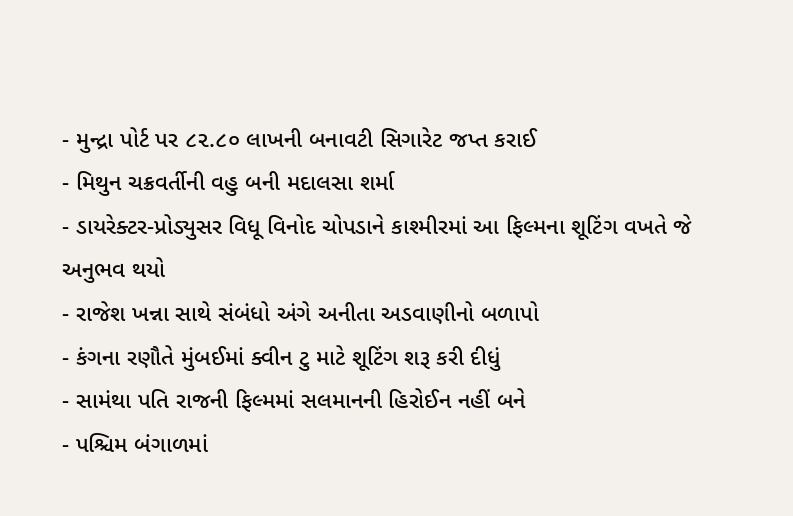- મુન્દ્રા પોર્ટ પર ૮૨.૮૦ લાખની બનાવટી સિગારેટ જપ્ત કરાઈ
- મિથુન ચક્રવર્તીની વહુ બની મદાલસા શર્મા
- ડાયરેક્ટર-પ્રોડ્યુસર વિધૂ વિનોદ ચોપડાને કાશ્મીરમાં આ ફિલ્મના શૂટિંગ વખતે જે અનુભવ થયો
- રાજેશ ખન્ના સાથે સંબંધો અંગે અનીતા અડવાણીનો બળાપો
- કંગના રણૌતે મુંબઈમાં ક્વીન ટુ માટે શૂટિંગ શરૂ કરી દીધું
- સામંથા પતિ રાજની ફિલ્મમાં સલમાનની હિરોઈન નહીં બને
- પશ્ચિમ બંગાળમાં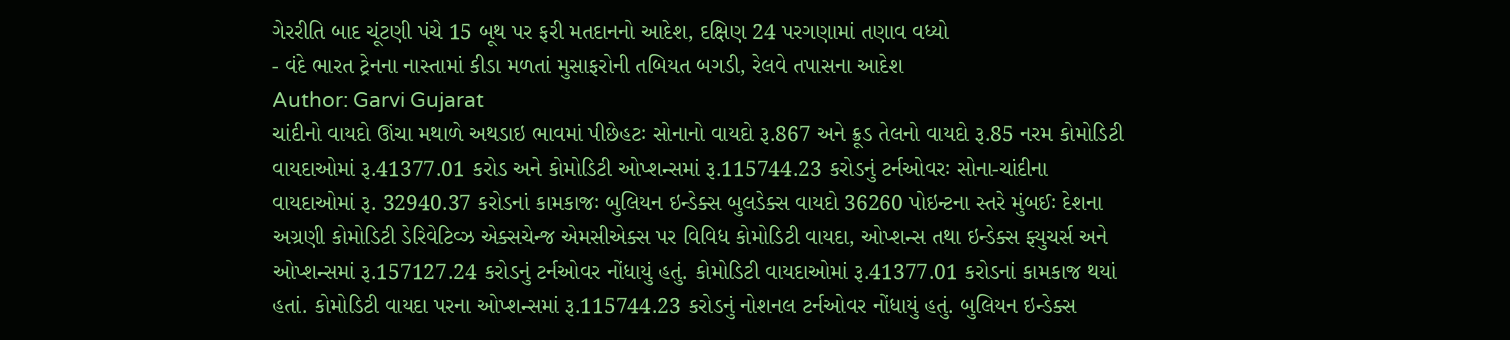ગેરરીતિ બાદ ચૂંટણી પંચે 15 બૂથ પર ફરી મતદાનનો આદેશ, દક્ષિણ 24 પરગણામાં તણાવ વધ્યો
- વંદે ભારત ટ્રેનના નાસ્તામાં કીડા મળતાં મુસાફરોની તબિયત બગડી, રેલવે તપાસના આદેશ
Author: Garvi Gujarat
ચાંદીનો વાયદો ઊંચા મથાળે અથડાઇ ભાવમાં પીછેહટઃ સોનાનો વાયદો રૂ.867 અને ક્રૂડ તેલનો વાયદો રૂ.85 નરમ કોમોડિટી વાયદાઓમાં રૂ.41377.01 કરોડ અને કોમોડિટી ઓપ્શન્સમાં રૂ.115744.23 કરોડનું ટર્નઓવરઃ સોના-ચાંદીના વાયદાઓમાં રૂ. 32940.37 કરોડનાં કામકાજઃ બુલિયન ઇન્ડેક્સ બુલડેક્સ વાયદો 36260 પોઇન્ટના સ્તરે મુંબઈઃ દેશના અગ્રણી કોમોડિટી ડેરિવેટિવ્ઝ એક્સચેન્જ એમસીએક્સ પર વિવિધ કોમોડિટી વાયદા, ઓપ્શન્સ તથા ઇન્ડેક્સ ફ્યુચર્સ અને ઓપ્શન્સમાં રૂ.157127.24 કરોડનું ટર્નઓવર નોંધાયું હતું. કોમોડિટી વાયદાઓમાં રૂ.41377.01 કરોડનાં કામકાજ થયાં હતાં. કોમોડિટી વાયદા પરના ઓપ્શન્સમાં રૂ.115744.23 કરોડનું નોશનલ ટર્નઓવર નોંધાયું હતું. બુલિયન ઇન્ડેક્સ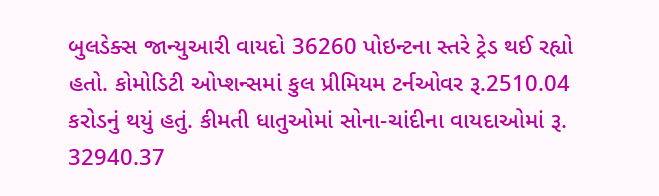બુલડેક્સ જાન્યુઆરી વાયદો 36260 પોઇન્ટના સ્તરે ટ્રેડ થઈ રહ્યો હતો. કોમોડિટી ઓપ્શન્સમાં કુલ પ્રીમિયમ ટર્નઓવર રૂ.2510.04 કરોડનું થયું હતું. કીમતી ધાતુઓમાં સોના-ચાંદીના વાયદાઓમાં રૂ. 32940.37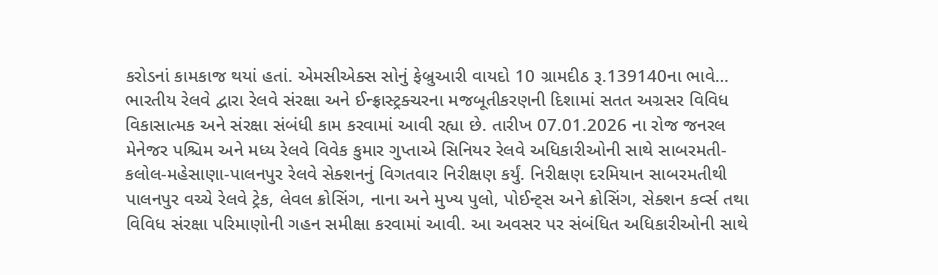કરોડનાં કામકાજ થયાં હતાં. એમસીએક્સ સોનું ફેબ્રુઆરી વાયદો 10 ગ્રામદીઠ રૂ.139140ના ભાવે…
ભારતીય રેલવે દ્વારા રેલવે સંરક્ષા અને ઈન્ફ્રાસ્ટ્રક્ચરના મજબૂતીકરણની દિશામાં સતત અગ્રસર વિવિધ વિકાસાત્મક અને સંરક્ષા સંબંધી કામ કરવામાં આવી રહ્યા છે. તારીખ 07.01.2026 ના રોજ જનરલ મેનેજર પશ્ચિમ અને મધ્ય રેલવે વિવેક કુમાર ગુપ્તાએ સિનિયર રેલવે અધિકારીઓની સાથે સાબરમતી-કલોલ-મહેસાણા-પાલનપુર રેલવે સેક્શનનું વિગતવાર નિરીક્ષણ કર્યું. નિરીક્ષણ દરમિયાન સાબરમતીથી પાલનપુર વચ્ચે રેલવે ટ્રેક, લેવલ ક્રોસિંગ, નાના અને મુખ્ય પુલો, પોઈન્ટ્સ અને ક્રોસિંગ, સેક્શન કર્વ્સ તથા વિવિધ સંરક્ષા પરિમાણોની ગહન સમીક્ષા કરવામાં આવી. આ અવસર પર સંબંધિત અધિકારીઓની સાથે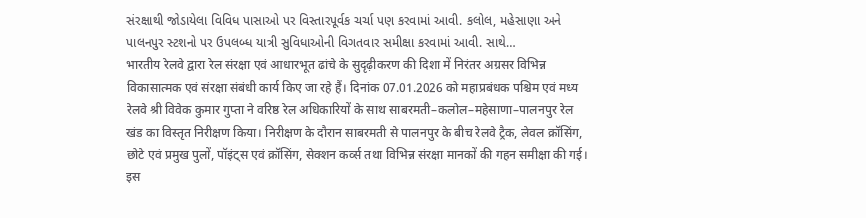સંરક્ષાથી જોડાયેલા વિવિધ પાસાઓ પર વિસ્તારપૂર્વક ચર્ચા પણ કરવામાં આવી. કલોલ, મહેસાણા અને પાલનપુર સ્ટશનો પર ઉપલબ્ધ યાત્રી સુવિધાઓની વિગતવાર સમીક્ષા કરવામાં આવી. સાથે…
भारतीय रेलवे द्वारा रेल संरक्षा एवं आधारभूत ढांचे के सुदृढ़ीकरण की दिशा में निरंतर अग्रसर विभिन्न विकासात्मक एवं संरक्षा संबंधी कार्य किए जा रहे हैं। दिनांक 07.01.2026 को महाप्रबंधक पश्चिम एवं मध्य रेलवे श्री विवेक कुमार गुप्ता ने वरिष्ठ रेल अधिकारियों के साथ साबरमती–कलोल–महेसाणा–पालनपुर रेल खंड का विस्तृत निरीक्षण किया। निरीक्षण के दौरान साबरमती से पालनपुर के बीच रेलवे ट्रैक, लेवल क्रॉसिंग, छोटे एवं प्रमुख पुलों, पॉइंट्स एवं क्रॉसिंग, सेक्शन कर्व्स तथा विभिन्न संरक्षा मानकों की गहन समीक्षा की गई। इस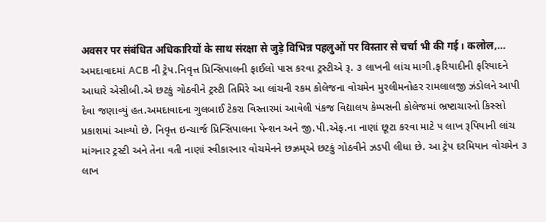अवसर पर संबंधित अधिकारियों के साथ संरक्षा से जुड़े विभिन्न पहलुओं पर विस्तार से चर्चा भी की गई। कलोल,…
અમદાવાદમાં ACB ની ટ્રેપ.નિવૃત્ત પ્રિન્સિપાલની ફાઈલો પાસ કરવા ટ્રસ્ટીએ રૂ. ૩ લાખની લાંચ માગી.ફરિયાદીની ફરિયાદને આધારે એસીબી.એ છટકું ગોઠવીને ટ્રસ્ટી તિમિરે આ લાંચની રકમ કોલેજના વોચમેન મુરલીમનોહર રામલાલજી ઝંડોલને આપી દેવા જણાવ્યું હત.અમદાવાદના ગુલબાઈ ટેકરા વિસ્તારમાં આવેલી પંકજ વિદ્યાલય કેમ્પસની કોલેજમાં ભ્રષ્ટાચારનો કિસ્સો પ્રકાશમાં આવ્યો છે. નિવૃત્ત ઇન્ચાર્જ પ્રિન્સિપાલના પેન્શન અને જી.પી.એફ.ના નાણાં છૂટા કરવા માટે ૫ લાખ રૂપિયાની લાંચ માંગનાર ટ્રસ્ટી અને તેના વતી નાણાં સ્વીકારનાર વોચમેનને છઝ્રમ્એ છટકું ગોઠવીને ઝડપી લીધા છે. આ ટ્રેપ દરમિયાન વોચમેન ૩ લાખ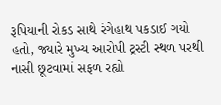રૂપિયાની રોકડ સાથે રંગેહાથ પકડાઈ ગયો હતો, જ્યારે મુખ્ય આરોપી ટ્રસ્ટી સ્થળ પરથી નાસી છૂટવામાં સફળ રહ્યો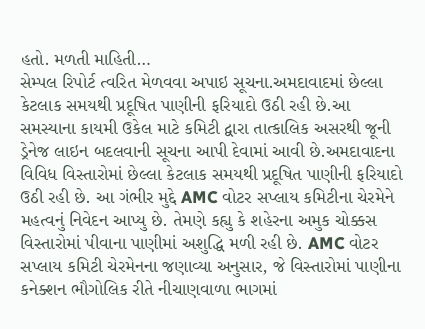હતો. મળતી માહિતી…
સેમ્પલ રિપોર્ટ ત્વરિત મેળવવા અપાઇ સૂચના.અમદાવાદમાં છેલ્લા કેટલાક સમયથી પ્રદૂષિત પાણીની ફરિયાદો ઉઠી રહી છે.આ સમસ્યાના કાયમી ઉકેલ માટે કમિટી દ્વારા તાત્કાલિક અસરથી જૂની ડ્રેનેજ લાઇન બદલવાની સૂચના આપી દેવામાં આવી છે.અમદાવાદના વિવિધ વિસ્તારોમાં છેલ્લા કેટલાક સમયથી પ્રદૂષિત પાણીની ફરિયાદો ઉઠી રહી છે. આ ગંભીર મુદ્દે AMC વોટર સપ્લાય કમિટીના ચેરમેને મહત્વનું નિવેદન આપ્યુ છે. તેમણે કહ્યુ કે શહેરના અમુક ચોક્કસ વિસ્તારોમાં પીવાના પાણીમાં અશુદ્ધિ મળી રહી છે. AMC વોટર સપ્લાય કમિટી ચેરમેનના જણાવ્યા અનુસાર, જે વિસ્તારોમાં પાણીના કનેક્શન ભૌગોલિક રીતે નીચાણવાળા ભાગમાં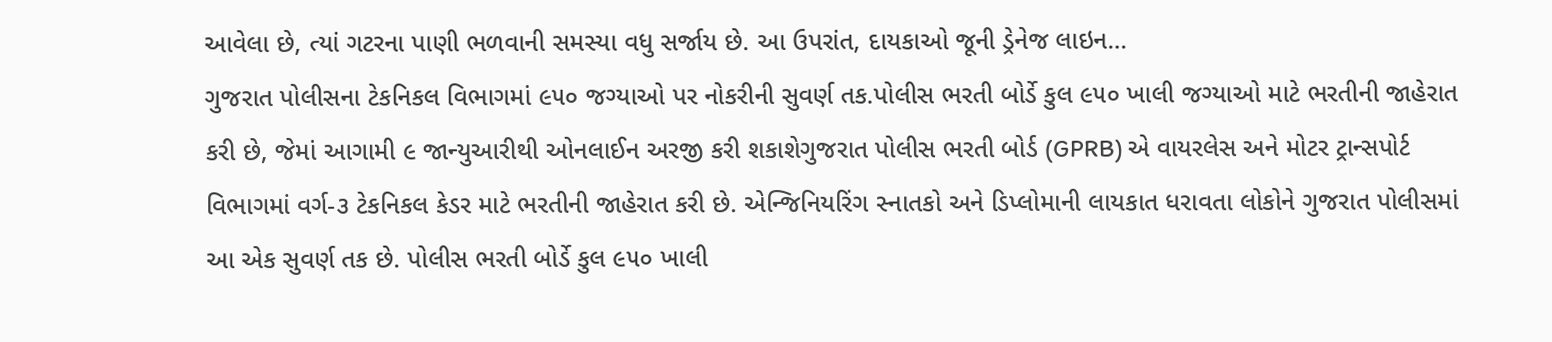આવેલા છે, ત્યાં ગટરના પાણી ભળવાની સમસ્યા વધુ સર્જાય છે. આ ઉપરાંત, દાયકાઓ જૂની ડ્રેનેજ લાઇન…
ગુજરાત પોલીસના ટેકનિકલ વિભાગમાં ૯૫૦ જગ્યાઓ પર નોકરીની સુવર્ણ તક.પોલીસ ભરતી બોર્ડે કુલ ૯૫૦ ખાલી જગ્યાઓ માટે ભરતીની જાહેરાત કરી છે, જેમાં આગામી ૯ જાન્યુઆરીથી ઓનલાઈન અરજી કરી શકાશેગુજરાત પોલીસ ભરતી બોર્ડ (GPRB) એ વાયરલેસ અને મોટર ટ્રાન્સપોર્ટ વિભાગમાં વર્ગ-૩ ટેકનિકલ કેડર માટે ભરતીની જાહેરાત કરી છે. એન્જિનિયરિંગ સ્નાતકો અને ડિપ્લોમાની લાયકાત ધરાવતા લોકોને ગુજરાત પોલીસમાં આ એક સુવર્ણ તક છે. પોલીસ ભરતી બોર્ડે કુલ ૯૫૦ ખાલી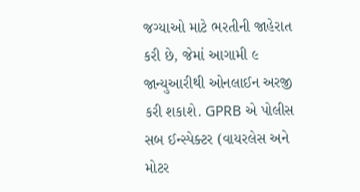જગ્યાઓ માટે ભરતીની જાહેરાત કરી છે, જેમાં આગામી ૯ જાન્યુઆરીથી ઓનલાઈન અરજી કરી શકાશે. GPRB એ પોલીસ સબ ઈન્સ્પેક્ટર (વાયરલેસ અને મોટર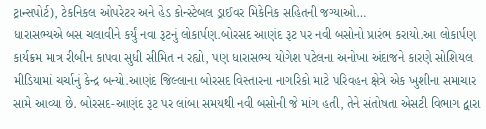ટ્રાન્સપોર્ટ), ટેકનિકલ ઓપરેટર અને હેડ કોન્સ્ટેબલ ડ્રાઈવર મિકેનિક સહિતની જગ્યાઓ…
ધારાસભ્યએ બસ ચલાવીને કર્યું નવા રૂટનું લોકાર્પણ.બોરસદ આણંદ રૂટ પર નવી બસોનો પ્રારંભ કરાયો.આ લોકાર્પણ કાર્યક્રમ માત્ર રીબીન કાપવા સુધી સીમિત ન રહ્યો, પણ ધારાસભ્ય યોગેશ પટેલના અનોખા અંદાજને કારણે સોશિયલ મીડિયામાં ચર્ચાનું કેન્દ્ર બન્યો.આણંદ જિલ્લાના બોરસદ વિસ્તારના નાગરિકો માટે પરિવહન ક્ષેત્રે એક ખુશીના સમાચાર સામે આવ્યા છે. બોરસદ-આણંદ રૂટ પર લાંબા સમયથી નવી બસોની જે માંગ હતી, તેને સંતોષતા એસટી વિભાગ દ્વારા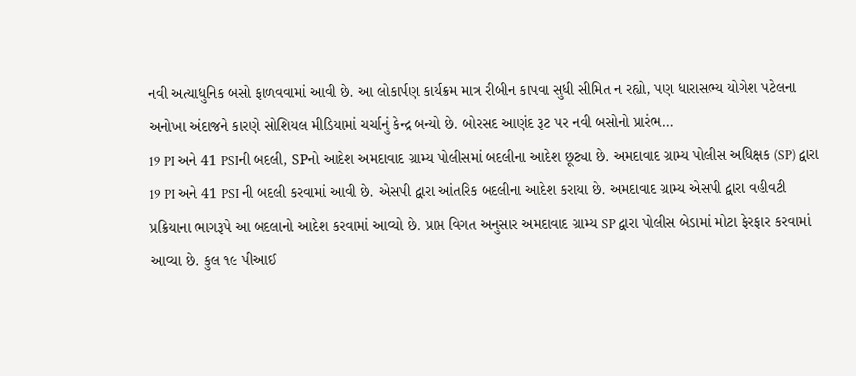નવી અત્યાધુનિક બસો ફાળવવામાં આવી છે. આ લોકાર્પણ કાર્યક્રમ માત્ર રીબીન કાપવા સુધી સીમિત ન રહ્યો, પણ ધારાસભ્ય યોગેશ પટેલના અનોખા અંદાજને કારણે સોશિયલ મીડિયામાં ચર્ચાનું કેન્દ્ર બન્યો છે. બોરસદ આણંદ રૂટ પર નવી બસોનો પ્રારંભ…
19 PI અને 41 PSIની બદલી, SPનો આદેશ અમદાવાદ ગ્રામ્ય પોલીસમાં બદલીના આદેશ છૂટ્યા છે. અમદાવાદ ગ્રામ્ય પોલીસ અધિક્ષક (SP) દ્વારા 19 PI અને 41 PSI ની બદલી કરવામાં આવી છે. એસપી દ્વારા આંતરિક બદલીના આદેશ કરાયા છે. અમદાવાદ ગ્રામ્ય એસપી દ્વારા વહીવટી પ્રક્રિયાના ભાગરૂપે આ બદલાનો આદેશ કરવામાં આવ્યો છે. પ્રાપ્ત વિગત અનુસાર અમદાવાદ ગ્રામ્ય SP દ્વારા પોલીસ બેડામાં મોટા ફેરફાર કરવામાં આવ્યા છે. કુલ ૧૯ પીઆઈ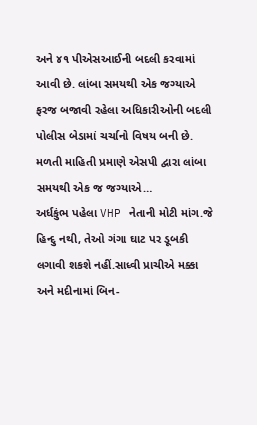અને ૪૧ પીએસઆઈની બદલી કરવામાં આવી છે. લાંબા સમયથી એક જગ્યાએ ફરજ બજાવી રહેલા અધિકારીઓની બદલી પોલીસ બેડામાં ચર્ચાનો વિષય બની છે. મળતી માહિતી પ્રમાણે એસપી દ્વારા લાંબા સમયથી એક જ જગ્યાએ…
અર્ધકુંભ પહેલા VHP નેતાની મોટી માંગ.જે હિન્દુ નથી, તેઓ ગંગા ઘાટ પર ડૂબકી લગાવી શકશે નહીં.સાધ્વી પ્રાચીએ મક્કા અને મદીનામાં બિન-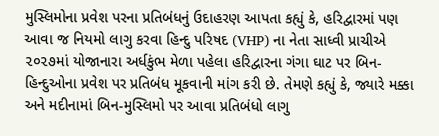મુસ્લિમોના પ્રવેશ પરના પ્રતિબંધનું ઉદાહરણ આપતા કહ્યું કે, હરિદ્વારમાં પણ આવા જ નિયમો લાગુ કરવા હિન્દુ પરિષદ (VHP) ના નેતા સાધ્વી પ્રાચીએ ૨૦૨૭માં યોજાનારા અર્ધકુંભ મેળા પહેલા હરિદ્વારના ગંગા ઘાટ પર બિન-હિન્દુઓના પ્રવેશ પર પ્રતિબંધ મૂકવાની માંગ કરી છે. તેમણે કહ્યું કે, જ્યારે મક્કા અને મદીનામાં બિન-મુસ્લિમો પર આવા પ્રતિબંધો લાગુ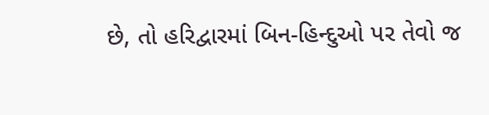છે, તો હરિદ્વારમાં બિન-હિન્દુઓ પર તેવો જ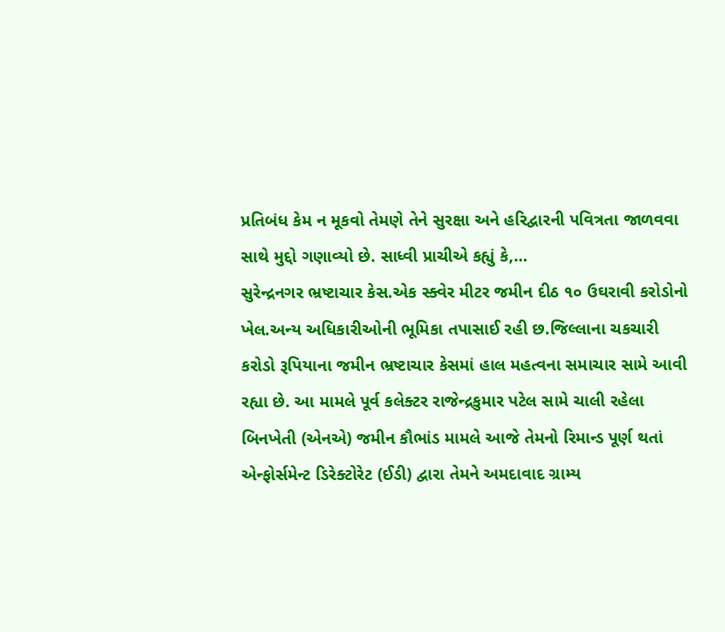પ્રતિબંધ કેમ ન મૂકવો તેમણે તેને સુરક્ષા અને હરિદ્વારની પવિત્રતા જાળવવા સાથે મુદ્દો ગણાવ્યો છે. સાધ્વી પ્રાચીએ કહ્યું કે,…
સુરેન્દ્રનગર ભ્રષ્ટાચાર કેસ.એક સ્ક્વેર મીટર જમીન દીઠ ૧૦ ઉઘરાવી કરોડોનો ખેલ.અન્ય અધિકારીઓની ભૂમિકા તપાસાઈ રહી છ.જિલ્લાના ચકચારી કરોડો રૂપિયાના જમીન ભ્રષ્ટાચાર કેસમાં હાલ મહત્વના સમાચાર સામે આવી રહ્યા છે. આ મામલે પૂર્વ કલેક્ટર રાજેન્દ્રકુમાર પટેલ સામે ચાલી રહેલા બિનખેતી (એનએ) જમીન કૌભાંડ મામલે આજે તેમનો રિમાન્ડ પૂર્ણ થતાં એન્ફોર્સમેન્ટ ડિરેક્ટોરેટ (ઈડી) દ્વારા તેમને અમદાવાદ ગ્રામ્ય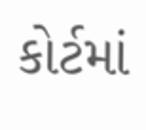કોર્ટમાં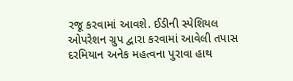રજૂ કરવામાં આવશે. ઈડીની સ્પેશિયલ ઓપરેશન ગ્રુપ દ્વારા કરવામાં આવેલી તપાસ દરમિયાન અનેક મહત્વના પુરાવા હાથ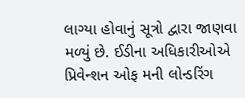લાગ્યા હોવાનું સૂત્રો દ્વારા જાણવા મળ્યું છે. ઈડીના અધિકારીઓએ પ્રિવેન્શન ઓફ મની લોન્ડરિંગ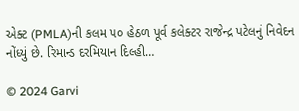એક્ટ (PMLA)ની કલમ ૫૦ હેઠળ પૂર્વ કલેક્ટર રાજેન્દ્ર પટેલનું નિવેદન નોંધ્યું છે. રિમાન્ડ દરમિયાન દિલ્હી…

© 2024 Garvi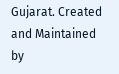Gujarat. Created and Maintained by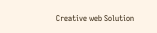Creative web Solution